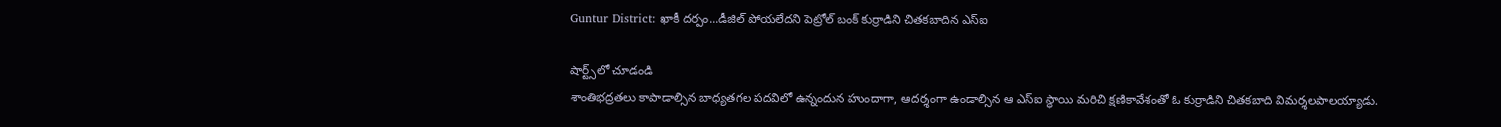Guntur District: ఖాకీ దర్పం...డీజిల్‌ పోయలేదని పెట్రోల్‌ బంక్‌ కుర్రాడిని చితకబాదిన ఎస్‌ఐ

షార్ట్స్‌లో చూడండి
శాంతిభద్రతలు కాపాడాల్సిన బాధ్యతగల పదవిలో ఉన్నందున హుందాగా, ఆదర్శంగా ఉండాల్సిన ఆ ఎస్‌ఐ స్థాయి మరిచి క్షణికావేశంతో ఓ కుర్రాడిని చితకబాది విమర్శలపాలయ్యాడు.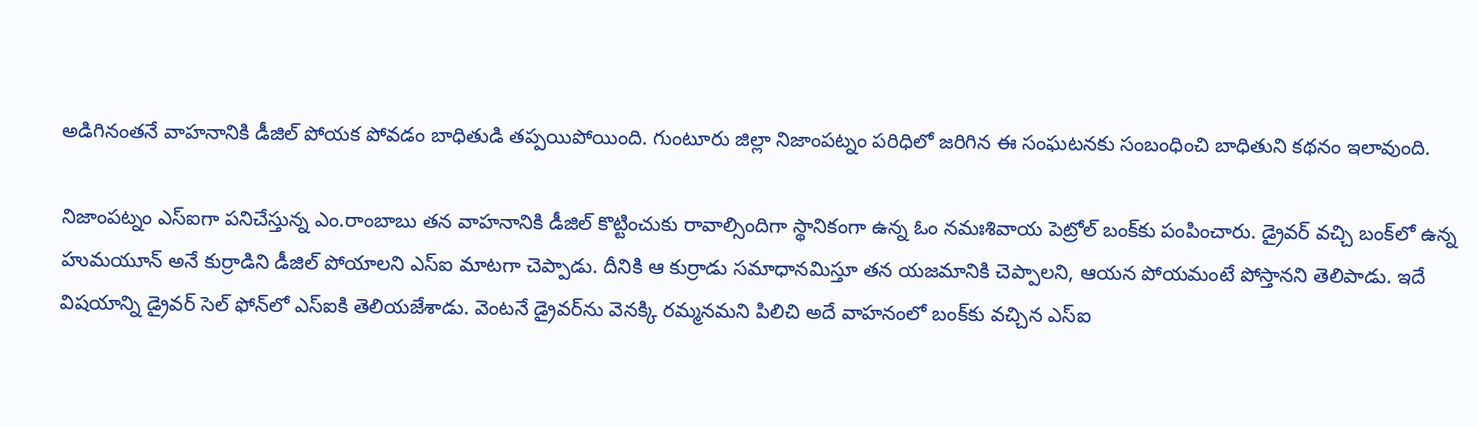అడిగినంతనే వాహనానికి డీజిల్‌ పోయక పోవడం బాధితుడి తప్పయిపోయింది. గుంటూరు జిల్లా నిజాంపట్నం పరిధిలో జరిగిన ఈ సంఘటనకు సంబంధించి బాధితుని కథనం ఇలావుంది.

నిజాంపట్నం ఎస్‌ఐగా పనిచేస్తున్న ఎం.రాంబాబు తన వాహనానికి డీజిల్‌ కొట్టించుకు రావాల్సిందిగా స్థానికంగా ఉన్న ఓం నమఃశివాయ పెట్రోల్‌ బంక్‌కు పంపించారు. డ్రైవర్‌ వచ్చి బంక్‌లో ఉన్న హుమయూన్‌ అనే కుర్రాడిని డీజిల్‌ పోయాలని ఎస్‌ఐ మాటగా చెప్పాడు. దీనికి ఆ కుర్రాడు సమాధానమిస్తూ తన యజమానికి చెప్పాలని, ఆయన పోయమంటే పోస్తానని తెలిపాడు. ఇదే విషయాన్ని డ్రైవర్‌ సెల్‌ ఫోన్‌లో ఎస్‌ఐకి తెలియజేశాడు. వెంటనే డ్రైవర్‌ను వెనక్కి రమ్మనమని పిలిచి అదే వాహనంలో బంక్‌కు వచ్చిన ఎస్‌ఐ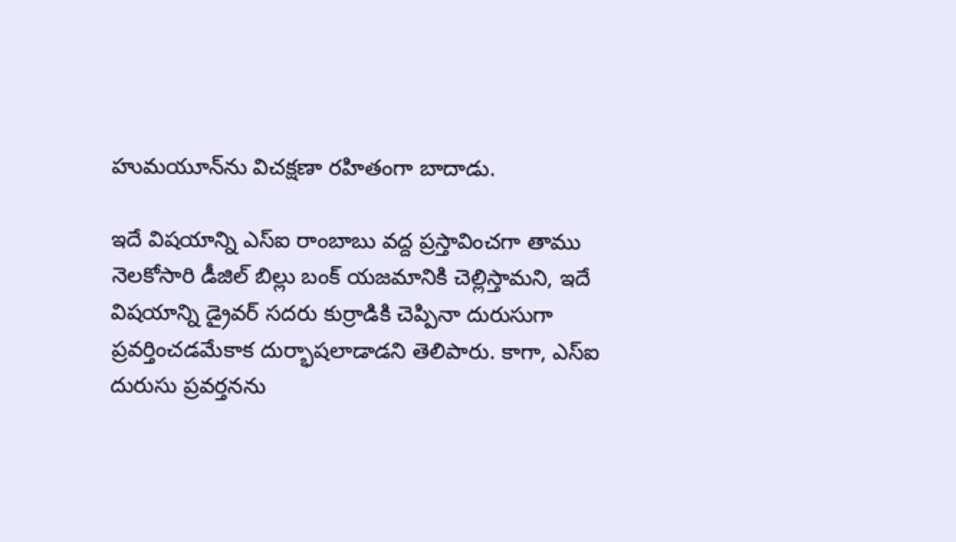హుమయూన్‌ను విచక్షణా రహితంగా బాదాడు.

ఇదే విషయాన్ని ఎస్‌ఐ రాంబాబు వద్ద ప్రస్తావించగా తాము నెలకోసారి డీజిల్‌ బిల్లు బంక్‌ యజమానికి చెల్లిస్తామని, ఇదే విషయాన్ని డ్రైవర్‌ సదరు కుర్రాడికి చెప్పినా దురుసుగా ప్రవర్తించడమేకాక దుర్భాషలాడాడని తెలిపారు. కాగా, ఎస్‌ఐ దురుసు ప్రవర్తనను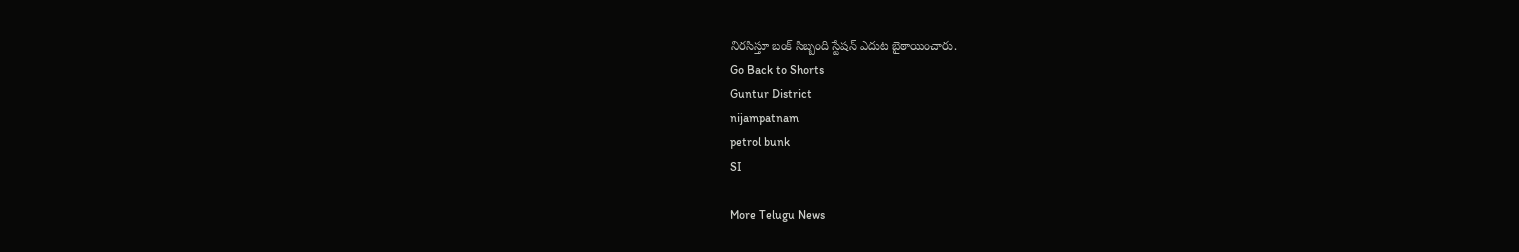నిరసిస్తూ బంక్‌ సిబ్బంది స్టేషన్‌ ఎదుట బైఠాయించారు.
Go Back to Shorts
Guntur District
nijampatnam
petrol bunk
SI

More Telugu News